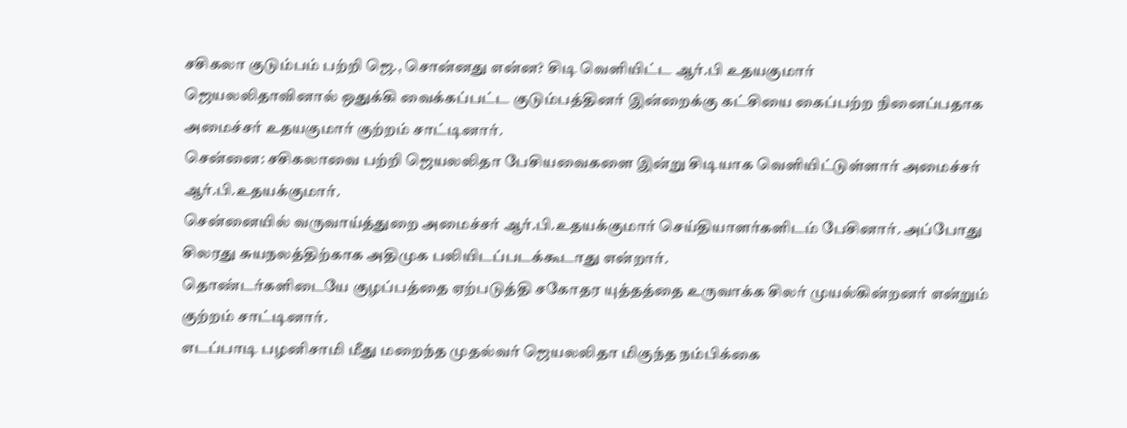சசிகலா குடும்பம் பற்றி ஜெ., சொன்னது என்ன? சிடி வெளியிட்ட ஆர்.பி உதயகுமார்
ஜெயலலிதாவினால் ஒதுக்கி வைக்கப்பட்ட குடும்பத்தினர் இன்றைக்கு கட்சியை கைப்பற்ற நினைப்பதாக அமைச்சர் உதயகுமார் குற்றம் சாட்டினார்.
சென்னை: சசிகலாவை பற்றி ஜெயலலிதா பேசியவைகளை இன்று சிடியாக வெளியிட்டுள்ளார் அமைச்சர் ஆர்.பி.உதயக்குமார்.
சென்னையில் வருவாய்த்துறை அமைச்சர் ஆர்.பி.உதயக்குமார் செய்தியாளர்களிடம் பேசினார். அப்போது சிலரது சுயநலத்திற்காக அதிமுக பலியிடப்படக்கூடாது என்றார்.
தொண்டர்களிடையே குழப்பத்தை ஏற்படுத்தி சகோதர யுத்தத்தை உருவாக்க சிலர் முயல்கின்றனர் என்றும் குற்றம் சாட்டினார்.
எடப்பாடி பழனிசாமி மீது மறைந்த முதல்வர் ஜெயலலிதா மிகுந்த நம்பிக்கை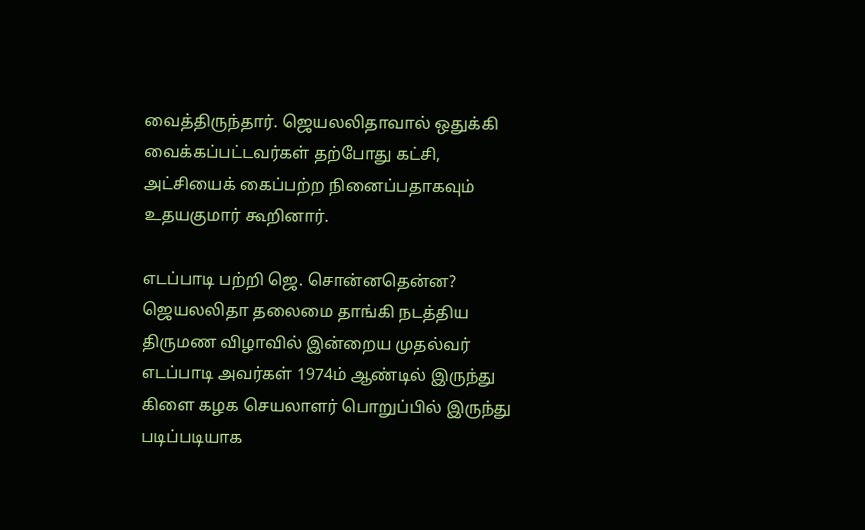வைத்திருந்தார். ஜெயலலிதாவால் ஒதுக்கி வைக்கப்பட்டவர்கள் தற்போது கட்சி, அட்சியைக் கைப்பற்ற நினைப்பதாகவும் உதயகுமார் கூறினார்.

எடப்பாடி பற்றி ஜெ. சொன்னதென்ன?
ஜெயலலிதா தலைமை தாங்கி நடத்திய திருமண விழாவில் இன்றைய முதல்வர் எடப்பாடி அவர்கள் 1974ம் ஆண்டில் இருந்து கிளை கழக செயலாளர் பொறுப்பில் இருந்து படிப்படியாக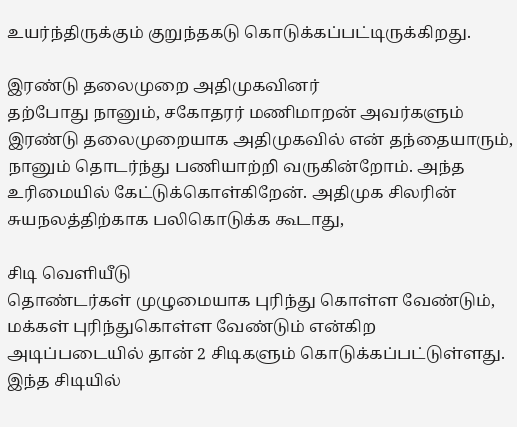உயர்ந்திருக்கும் குறுந்தகடு கொடுக்கப்பட்டிருக்கிறது.

இரண்டு தலைமுறை அதிமுகவினர்
தற்போது நானும், சகோதரர் மணிமாறன் அவர்களும் இரண்டு தலைமுறையாக அதிமுகவில் என் தந்தையாரும், நானும் தொடர்ந்து பணியாற்றி வருகின்றோம். அந்த உரிமையில் கேட்டுக்கொள்கிறேன். அதிமுக சிலரின் சுயநலத்திற்காக பலிகொடுக்க கூடாது,

சிடி வெளியீடு
தொண்டர்கள் முழுமையாக புரிந்து கொள்ள வேண்டும், மக்கள் புரிந்துகொள்ள வேண்டும் என்கிற அடிப்படையில் தான் 2 சிடிகளும் கொடுக்கப்பட்டுள்ளது. இந்த சிடியில்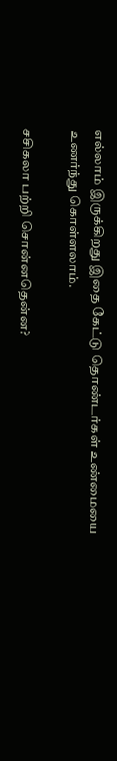எல்லாம் இருக்கிறது இதை கேட்டு தொண்டர்கள் உண்மையை உணர்ந்து கொள்ளலாம்.

சசிகலா பற்றி சொன்னதென்ன?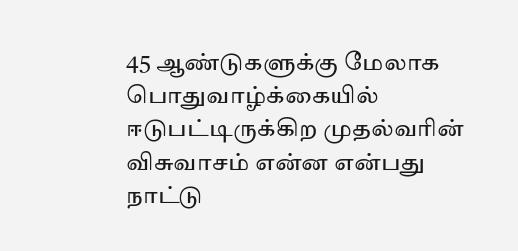45 ஆண்டுகளுக்கு மேலாக பொதுவாழ்க்கையில் ஈடுபட்டிருக்கிற முதல்வரின் விசுவாசம் என்ன என்பது நாட்டு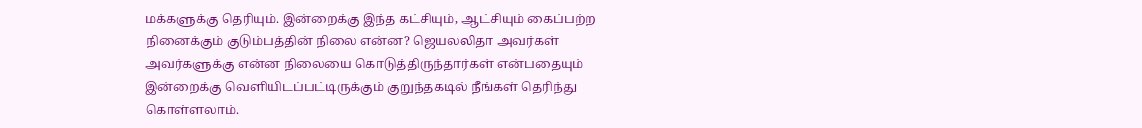மக்களுக்கு தெரியும். இன்றைக்கு இந்த கட்சியும், ஆட்சியும் கைப்பற்ற நினைக்கும் குடும்பத்தின் நிலை என்ன? ஜெயலலிதா அவர்கள் அவர்களுக்கு என்ன நிலையை கொடுத்திருந்தார்கள் என்பதையும் இன்றைக்கு வெளியிடப்பட்டிருக்கும் குறுந்தகடில் நீங்கள் தெரிந்து கொள்ளலாம்.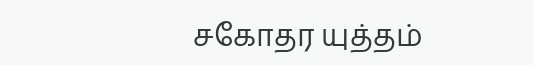சகோதர யுத்தம்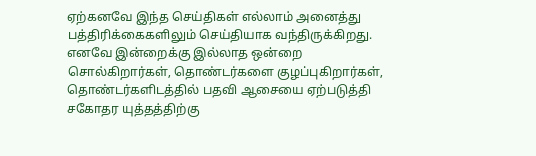ஏற்கனவே இந்த செய்திகள் எல்லாம் அனைத்து பத்திரிக்கைகளிலும் செய்தியாக வந்திருக்கிறது. எனவே இன்றைக்கு இல்லாத ஒன்றை சொல்கிறார்கள், தொண்டர்களை குழப்புகிறார்கள், தொண்டர்களிடத்தில் பதவி ஆசையை ஏற்படுத்தி சகோதர யுத்தத்திற்கு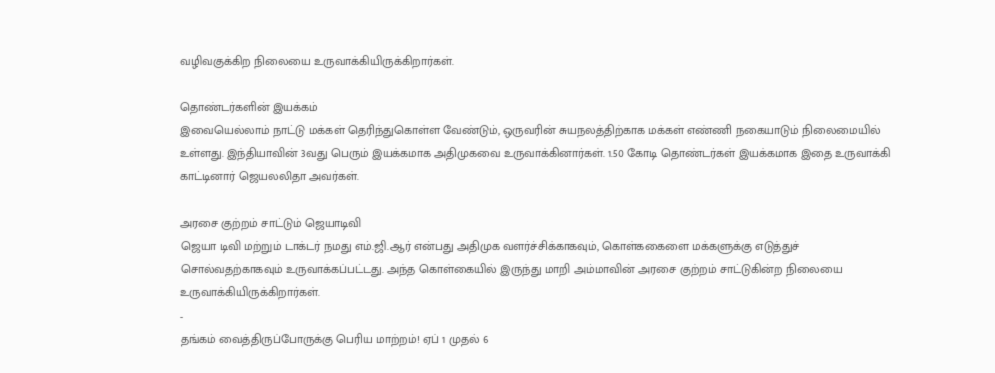வழிவகுக்கிற நிலையை உருவாக்கியிருக்கிறார்கள்.

தொண்டர்களின் இயக்கம்
இவையெல்லாம் நாட்டு மக்கள் தெரிந்துகொள்ள வேண்டும், ஒருவரின் சுயநலத்திற்காக மக்கள் எண்ணி நகையாடும் நிலைமையில் உள்ளது. இந்தியாவின் 3வது பெரும் இயக்கமாக அதிமுகவை உருவாக்கினார்கள். 1.50 கோடி தொண்டர்கள் இயக்கமாக இதை உருவாக்கி காட்டினார் ஜெயலலிதா அவர்கள்.

அரசை குற்றம் சாட்டும் ஜெயாடிவி
ஜெயா டிவி மற்றும் டாக்டர் நமது எம்.ஜி.ஆர் என்பது அதிமுக வளர்ச்சிக்காகவும், கொள்ககைளை மக்களுக்கு எடுத்துச் சொல்வதற்காகவும் உருவாக்கப்பட்டது. அந்த கொள்கையில் இருந்து மாறி அம்மாவின் அரசை குற்றம் சாட்டுகின்ற நிலையை உருவாக்கியிருக்கிறார்கள்.
-
தங்கம் வைத்திருப்போருக்கு பெரிய மாற்றம்! ஏப் 1 முதல் 6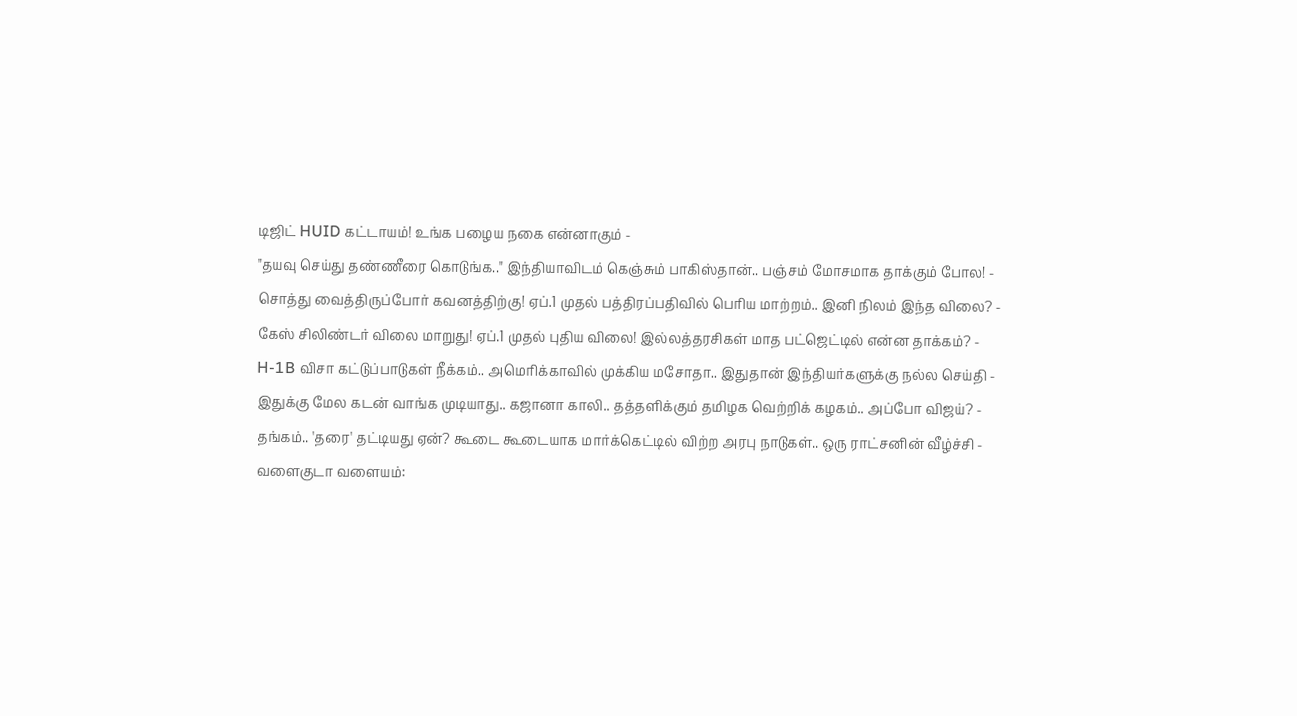டிஜிட் HUID கட்டாயம்! உங்க பழைய நகை என்னாகும் -
"தயவு செய்து தண்ணீரை கொடுங்க.." இந்தியாவிடம் கெஞ்சும் பாகிஸ்தான்.. பஞ்சம் மோசமாக தாக்கும் போல! -
சொத்து வைத்திருப்போர் கவனத்திற்கு! ஏப்.1 முதல் பத்திரப்பதிவில் பெரிய மாற்றம்.. இனி நிலம் இந்த விலை? -
கேஸ் சிலிண்டர் விலை மாறுது! ஏப்.1 முதல் புதிய விலை! இல்லத்தரசிகள் மாத பட்ஜெட்டில் என்ன தாக்கம்? -
H-1B விசா கட்டுப்பாடுகள் நீக்கம்.. அமெரிக்காவில் முக்கிய மசோதா.. இதுதான் இந்தியர்களுக்கு நல்ல செய்தி -
இதுக்கு மேல கடன் வாங்க முடியாது.. கஜானா காலி.. தத்தளிக்கும் தமிழக வெற்றிக் கழகம்.. அப்போ விஜய்? -
தங்கம்.. 'தரை' தட்டியது ஏன்? கூடை கூடையாக மார்க்கெட்டில் விற்ற அரபு நாடுகள்.. ஒரு ராட்சனின் வீழ்ச்சி -
வளைகுடா வளையம்: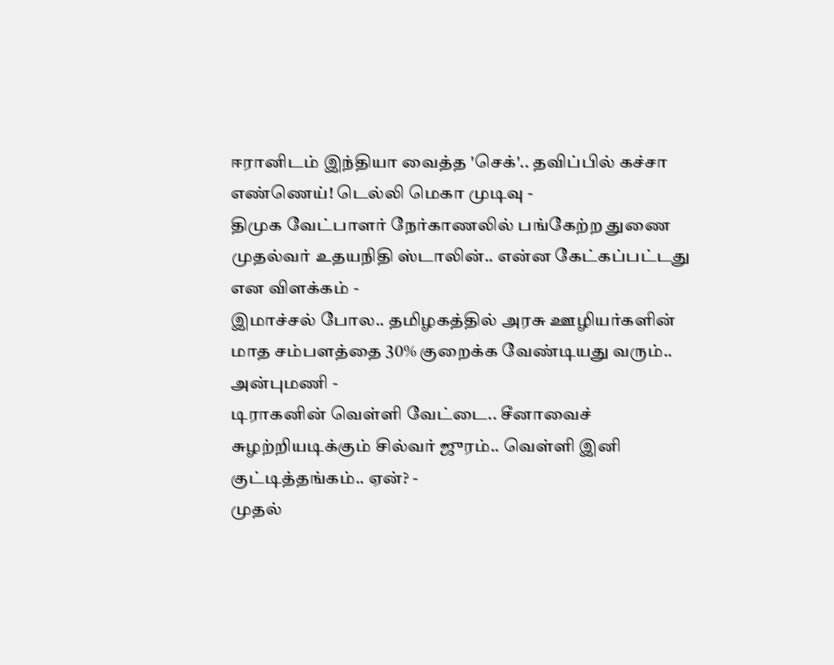ஈரானிடம் இந்தியா வைத்த 'செக்'.. தவிப்பில் கச்சா எண்ணெய்! டெல்லி மெகா முடிவு -
திமுக வேட்பாளர் நேர்காணலில் பங்கேற்ற துணை முதல்வர் உதயநிதி ஸ்டாலின்.. என்ன கேட்கப்பட்டது என விளக்கம் -
இமாச்சல் போல.. தமிழகத்தில் அரசு ஊழியர்களின் மாத சம்பளத்தை 30% குறைக்க வேண்டியது வரும்.. அன்புமணி -
டிராகனின் வெள்ளி வேட்டை.. சீனாவைச் சுழற்றியடிக்கும் சில்வர் ஜுரம்.. வெள்ளி இனி குட்டித்தங்கம்.. ஏன்? -
முதல்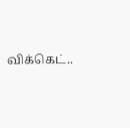விக்கெட்..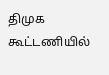திமுக கூட்டணியில்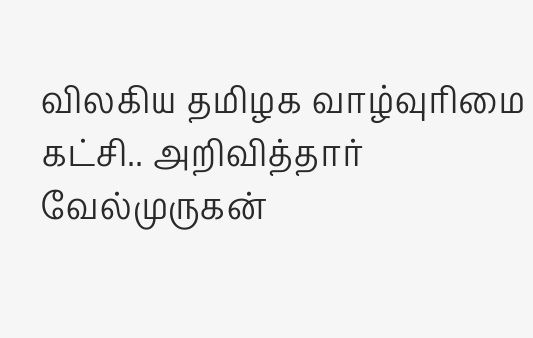விலகிய தமிழக வாழ்வுரிமை கட்சி.. அறிவித்தார் வேல்முருகன்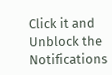Click it and Unblock the Notifications